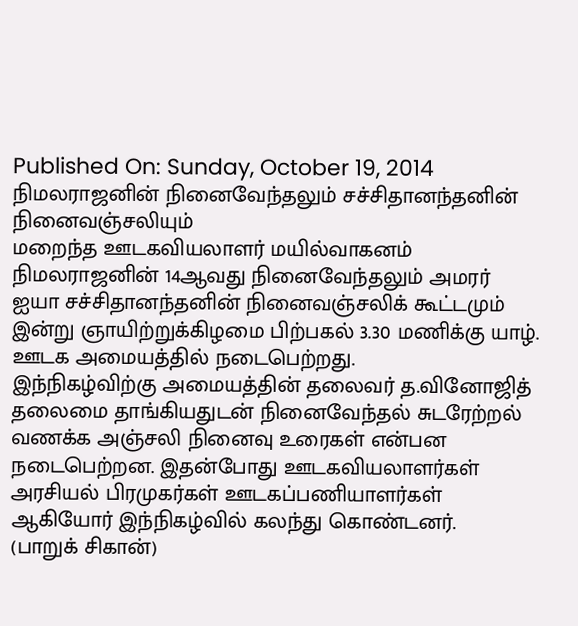Published On: Sunday, October 19, 2014
நிமலராஜனின் நினைவேந்தலும் சச்சிதானந்தனின் நினைவஞ்சலியும்
மறைந்த ஊடகவியலாளர் மயில்வாகனம் நிமலராஜனின் 14ஆவது நினைவேந்தலும் அமரர் ஐயா சச்சிதானந்தனின் நினைவஞ்சலிக் கூட்டமும் இன்று ஞாயிற்றுக்கிழமை பிற்பகல் 3.30 மணிக்கு யாழ். ஊடக அமையத்தில் நடைபெற்றது.
இந்நிகழ்விற்கு அமையத்தின் தலைவர் த.வினோஜித் தலைமை தாங்கியதுடன் நினைவேந்தல் சுடரேற்றல் வணக்க அஞ்சலி நினைவு உரைகள் என்பன நடைபெற்றன. இதன்போது ஊடகவியலாளர்கள் அரசியல் பிரமுகர்கள் ஊடகப்பணியாளர்கள் ஆகியோர் இந்நிகழ்வில் கலந்து கொண்டனர்.
(பாறுக் சிகான்)